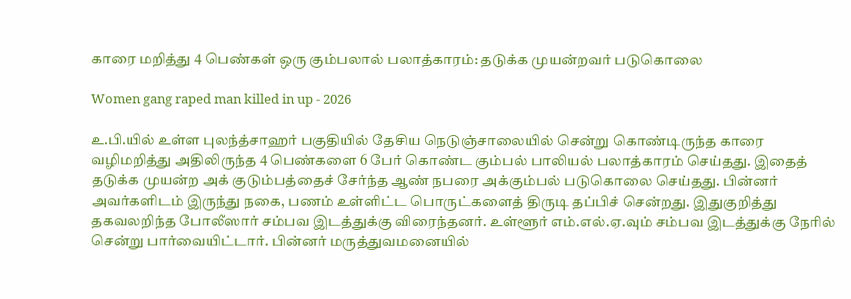காரை மறித்து 4 பெண்கள் ஒரு கும்பலால் பலாத்காரம்: தடுக்க முயன்றவர் படுகொலை

Women gang raped man killed in up - 2026

உ.பி.யில் உள்ள புலந்த்சாஹர் பகுதியில் தேசிய நெடுஞ்சாலையில் சென்று கொண்டிருந்த காரை வழிமறித்து அதிலிருந்த 4 பெண்களை 6 பேர் கொண்ட கும்பல் பாலியல் பலாத்காரம் செய்தது. இதைத் தடுக்க முயன்ற அக் குடும்பத்தைச் சேர்ந்த ஆண் நபரை அக்கும்பல் படுகொலை செய்தது. பின்னர் அவர்களிடம் இருந்து நகை, பணம் உள்ளிட்ட பொருட்களைத் திருடி தப்பிச் சென்றது. இதுகுறித்து தகவலறிந்த போலீஸார் சம்பவ இடத்துக்கு விரைந்தனர். உள்ளூர் எம்.எல்.ஏ.வும் சம்பவ இடத்துக்கு நேரில் சென்று பார்வையிட்டார். பின்னர் மருத்துவமனையில்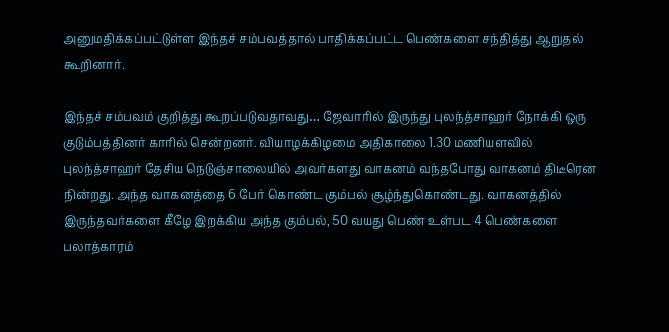அனுமதிக்கப்பட்டுள்ள இந்தச் சம்பவத்தால் பாதிக்கப்பட்ட பெண்களை சந்தித்து ஆறுதல் கூறினார்.

இந்தச் சம்பவம் குறித்து கூறப்படுவதாவது… ஜேவாரில் இருந்து புலந்த்சாஹர் நோக்கி ஒரு குடும்பத்தினர் காரில் சென்றனர். வியாழக்கிழமை அதிகாலை 1.30 மணியளவில் புலந்த்சாஹர் தேசிய நெடுஞ்சாலையில் அவர்களது வாகனம் வந்தபோது வாகனம் திடீரென நின்றது. அந்த வாகனத்தை 6 பேர் கொண்ட கும்பல் சூழ்ந்துகொண்டது. வாகனத்தில் இருந்தவர்களை கீழே இறக்கிய அந்த கும்பல், 50 வயது பெண் உள்பட 4 பெண்களை பலாத்காரம்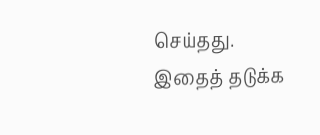செய்தது. இதைத் தடுக்க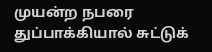முயன்ற நபரை துப்பாக்கியால் சுட்டுக்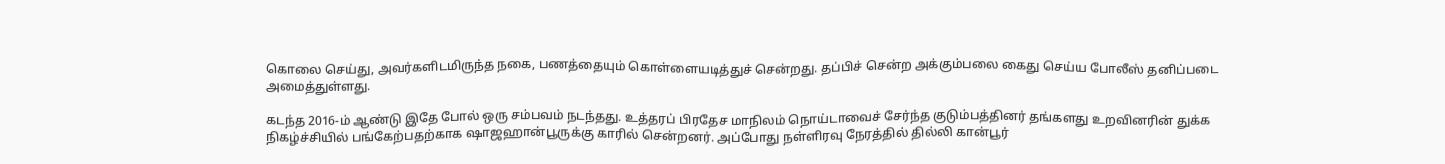கொலை செய்து, அவர்களிடமிருந்த நகை, பணத்தையும் கொள்ளையடித்துச் சென்றது. தப்பிச் சென்ற அக்கும்பலை கைது செய்ய போலீஸ் தனிப்படை அமைத்துள்ளது.

கடந்த 2016-ம் ஆண்டு இதே போல் ஒரு சம்பவம் நடந்தது. உத்தரப் பிரதேச மாநிலம் நொய்டாவைச் சேர்ந்த குடும்பத்தினர் தங்களது உறவினரின் துக்க நிகழ்ச்சியில் பங்கேற்பதற்காக ஷாஜஹான்பூருக்கு காரில் சென்றனர். அப்போது நள்ளிரவு நேரத்தில் தில்லி கான்பூர்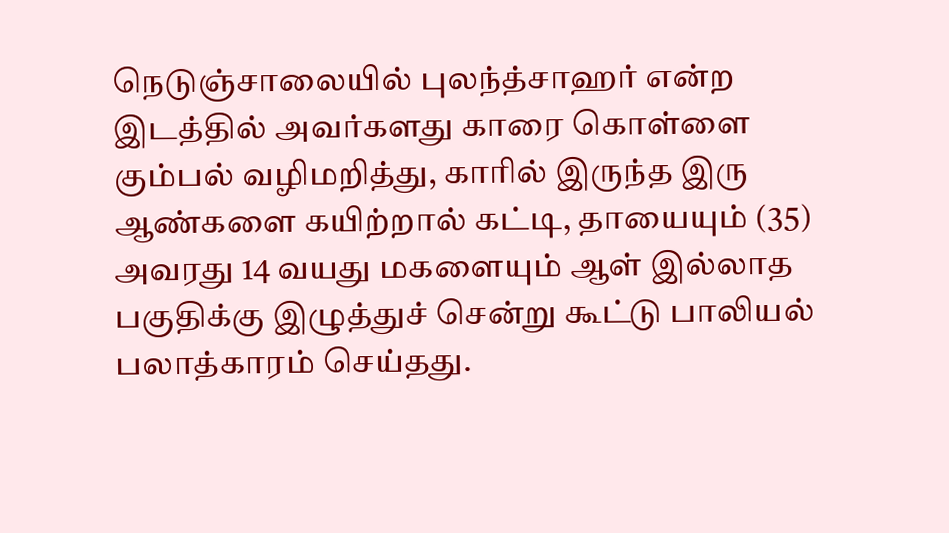நெடுஞ்சாலையில் புலந்த்சாஹர் என்ற இடத்தில் அவர்களது காரை கொள்ளை கும்பல் வழிமறித்து, காரில் இருந்த இரு ஆண்களை கயிற்றால் கட்டி, தாயையும் (35) அவரது 14 வயது மகளையும் ஆள் இல்லாத பகுதிக்கு இழுத்துச் சென்று கூட்டு பாலியல் பலாத்காரம் செய்தது.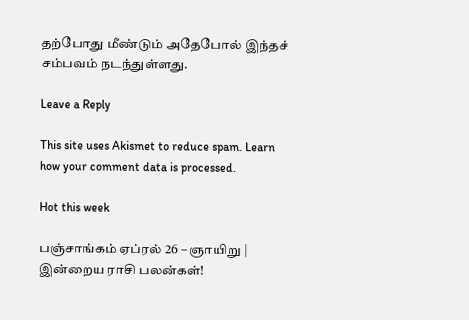தற்போது மீண்டும் அதேபோல் இந்தச் சம்பவம் நடந்துள்ளது.

Leave a Reply

This site uses Akismet to reduce spam. Learn how your comment data is processed.

Hot this week

பஞ்சாங்கம் ஏப்ரல் 26 – ஞாயிறு | இன்றைய ராசி பலன்கள்!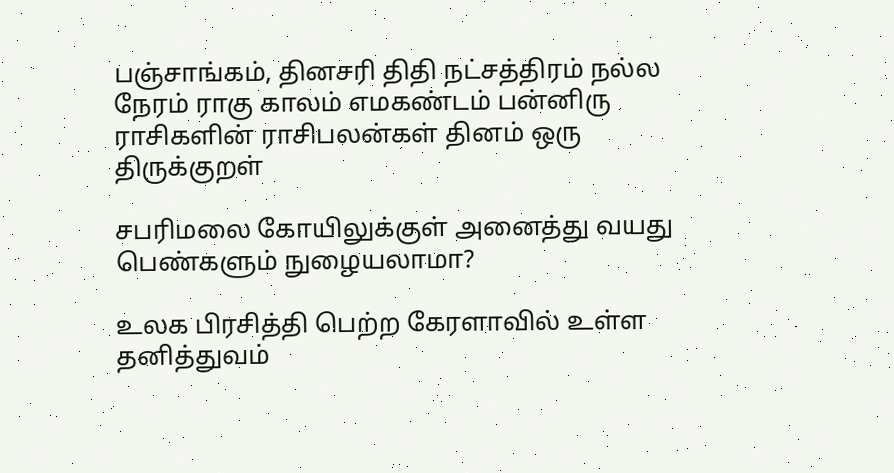பஞ்சாங்கம், தினசரி திதி நட்சத்திரம் நல்ல நேரம் ராகு காலம் எமகண்டம் பன்னிரு ராசிகளின் ராசிபலன்கள் தினம் ஒரு திருக்குறள்

சபரிமலை கோயிலுக்குள் அனைத்து வயது பெண்களும் நுழையலாமா?

உலக பிரசித்தி பெற்ற கேரளாவில் உள்ள தனித்துவம்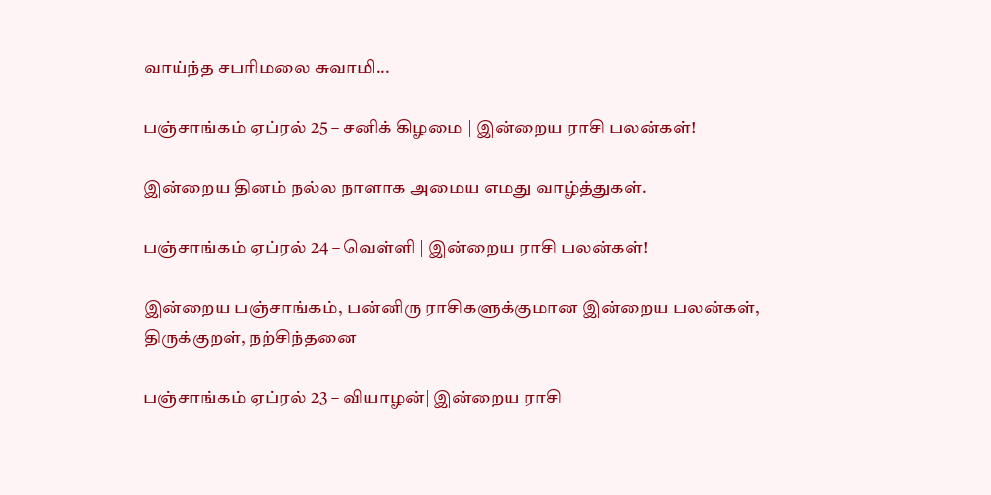வாய்ந்த சபரிமலை சுவாமி...

பஞ்சாங்கம் ஏப்ரல் 25 – சனிக் கிழமை | இன்றைய ராசி பலன்கள்!

இன்றைய தினம் நல்ல நாளாக அமைய எமது வாழ்த்துகள்.

பஞ்சாங்கம் ஏப்ரல் 24 – வெள்ளி | இன்றைய ராசி பலன்கள்!

இன்றைய பஞ்சாங்கம், பன்னிரு ராசிகளுக்குமான இன்றைய பலன்கள், திருக்குறள், நற்சிந்தனை

பஞ்சாங்கம் ஏப்ரல் 23 – வியாழன்| இன்றைய ராசி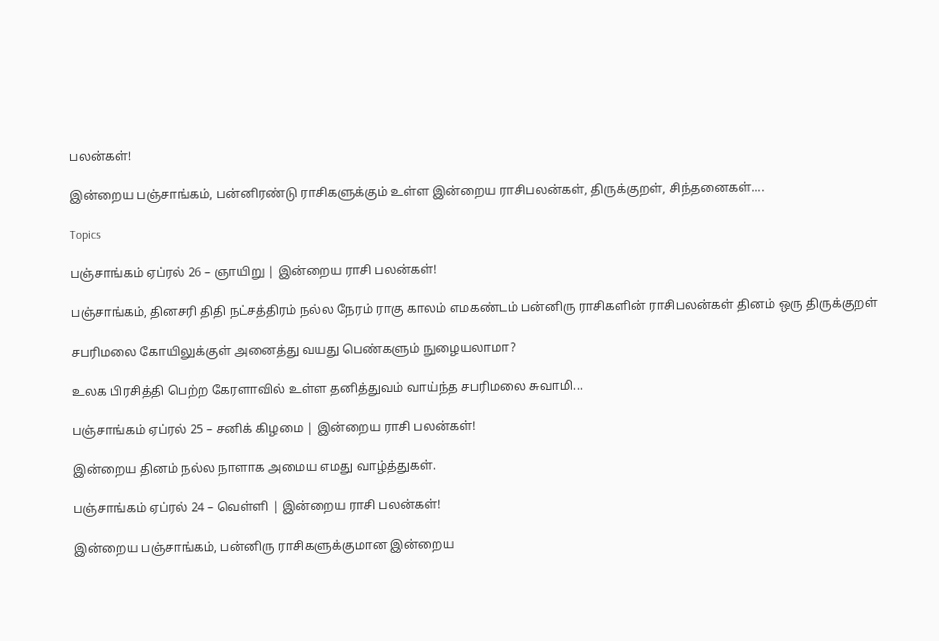பலன்கள்!

இன்றைய பஞ்சாங்கம், பன்னிரண்டு ராசிகளுக்கும் உள்ள இன்றைய ராசிபலன்கள், திருக்குறள், சிந்தனைகள்....

Topics

பஞ்சாங்கம் ஏப்ரல் 26 – ஞாயிறு | இன்றைய ராசி பலன்கள்!

பஞ்சாங்கம், தினசரி திதி நட்சத்திரம் நல்ல நேரம் ராகு காலம் எமகண்டம் பன்னிரு ராசிகளின் ராசிபலன்கள் தினம் ஒரு திருக்குறள்

சபரிமலை கோயிலுக்குள் அனைத்து வயது பெண்களும் நுழையலாமா?

உலக பிரசித்தி பெற்ற கேரளாவில் உள்ள தனித்துவம் வாய்ந்த சபரிமலை சுவாமி...

பஞ்சாங்கம் ஏப்ரல் 25 – சனிக் கிழமை | இன்றைய ராசி பலன்கள்!

இன்றைய தினம் நல்ல நாளாக அமைய எமது வாழ்த்துகள்.

பஞ்சாங்கம் ஏப்ரல் 24 – வெள்ளி | இன்றைய ராசி பலன்கள்!

இன்றைய பஞ்சாங்கம், பன்னிரு ராசிகளுக்குமான இன்றைய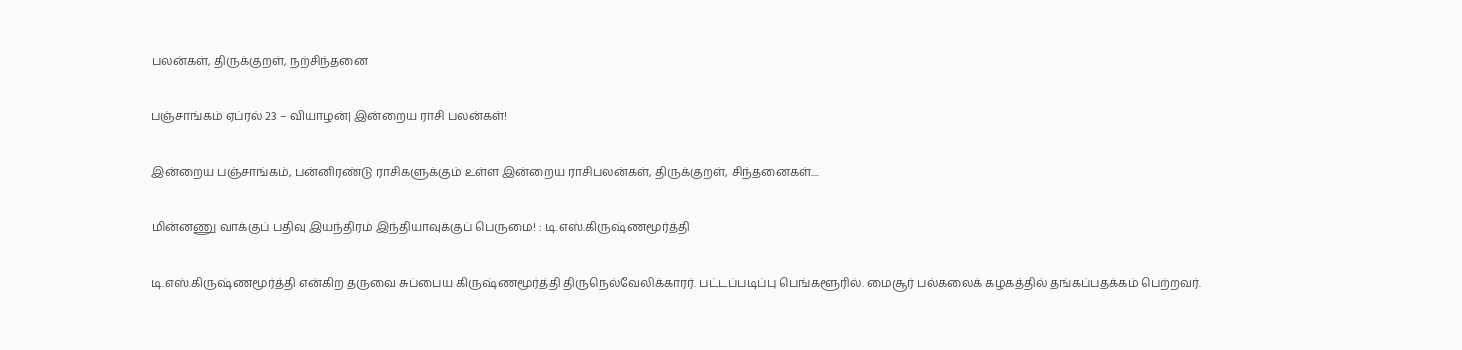பலன்கள், திருக்குறள், நற்சிந்தனை

பஞ்சாங்கம் ஏப்ரல் 23 – வியாழன்| இன்றைய ராசி பலன்கள்!

இன்றைய பஞ்சாங்கம், பன்னிரண்டு ராசிகளுக்கும் உள்ள இன்றைய ராசிபலன்கள், திருக்குறள், சிந்தனைகள்....

மின்னணு வாக்குப் பதிவு இயந்திரம் இந்தியாவுக்குப் பெருமை! : டி.எஸ்.கிருஷ்ணமூர்த்தி

டி.எஸ்.கிருஷ்ணமூர்த்தி என்கிற தருவை சுப்பைய கிருஷ்ணமூர்த்தி திருநெல்வேலிக்காரர். பட்டப்படிப்பு பெங்களூரில். மைசூர் பல்கலைக் கழகத்தில் தங்கப்பதக்கம் பெற்றவர்.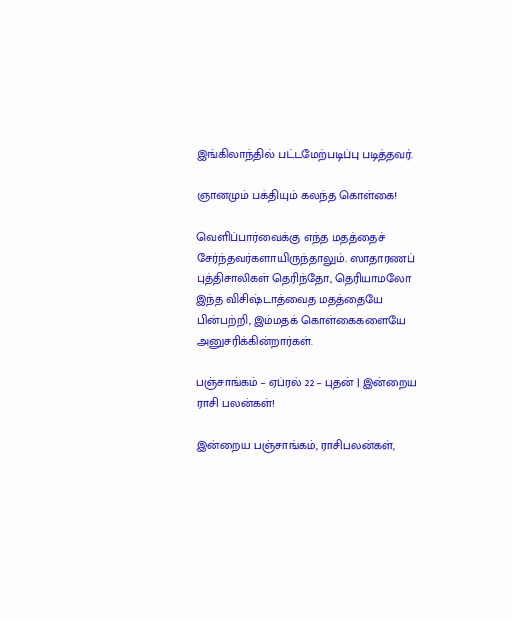இங்கிலாந்தில் பட்டமேற்படிப்பு படித்தவர்.

ஞானமும் பக்தியும் கலந்த கொள்கை!

வெளிப்பார்வைக்கு எந்த மதத்தைச் சேர்ந்தவர்களாயிருந்தாலும். ஸாதாரணப் புத்திசாலிகள் தெரிந்தோ, தெரியாமலோ இந்த விசிஷ்டாத்வைத மதத்தையே பின்பற்றி, இம்மதக் கொள்கைகளையே அனுசரிக்கின்றார்கள்.

பஞ்சாங்கம் – ஏப்ரல் 22 – புதன் | இன்றைய ராசி பலன்கள்!

இன்றைய பஞ்சாங்கம், ராசிபலன்கள்,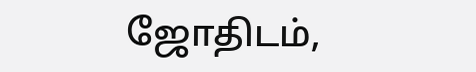ஜோதிடம்,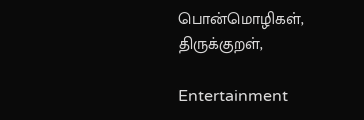பொன்மொழிகள், திருக்குறள்,

Entertainment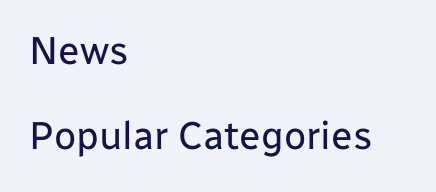News

Popular Categories